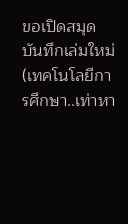ขอเปิดสมุดบันทึกเล่มใหม่ (เทคโนโลยีการศึกษา..เท่าหา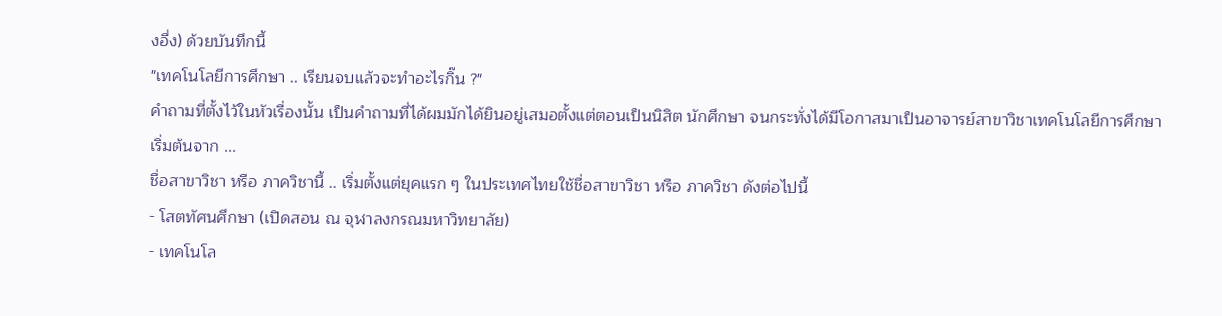งอึ่ง) ด้วยบันทึกนี้
"เทคโนโลยีการศึกษา .. เรียนจบแล้วจะทำอะไรกิ๊น ?"
คำถามที่ตั้งไว้ในหัวเรื่องนั้น เป็นคำถามที่ได้ผมมักได้ยินอยู่เสมอตั้งแต่ตอนเป็นนิสิต นักศึกษา จนกระทั่งได้มีโอกาสมาเป็นอาจารย์สาขาวิชาเทคโนโลยีการศึกษา
เริ่มต้นจาก ...
ชื่อสาขาวิชา หรือ ภาควิชานี้ .. เริ่มตั้งแต่ยุคแรก ๆ ในประเทศไทยใช้ชื่อสาขาวิชา หรือ ภาควิชา ดังต่อไปนี้
- โสตทัศนศึกษา (เปิดสอน ณ จุฬาลงกรณมหาวิทยาลัย)
- เทคโนโล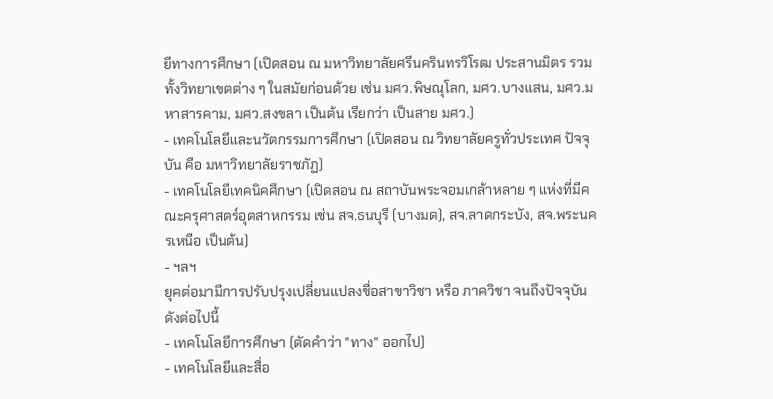ยีทางการศึกษา (เปิดสอน ณ มหาวิทยาลัยศรีนครินทรวิโรฒ ประสานมิตร รวมทั้งวิทยาเขตต่าง ๆ ในสมัยก่อนด้วย เช่น มศว.พิษณุโลก, มศว.บางแสน, มศว.มหาสารคาม, มศว.สงขลา เป็นต้น เรียกว่า เป็นสาย มศว.)
- เทคโนโลยีและนวัตกรรมการศึกษา (เปิดสอน ณ วิทยาลัยครูทั่วประเทศ ปัจจุบัน คือ มหาวิทยาลัยราชภัฏ)
- เทคโนโลยีเทคนิคศึกษา (เปิดสอน ณ สถาบันพระจอมเกล้าหลาย ๆ แห่งที่มีคณะครุศาสตร์อุตสาหกรรม เช่น สจ.ธนบุรี (บางมด), สจ.ลาดกระบัง, สจ.พระนครเหนือ เป็นต้น)
- ฯลฯ
ยุคต่อมามีการปรับปรุงเปลี่ยนแปลงชื่อสาขาวิชา หรือ ภาควิชา จนถึงปัจจุบัน ดังต่อไปนี้
- เทคโนโลยีการศึกษา (ตัดคำว่า "ทาง" ออกไป)
- เทคโนโลยีและสื่อ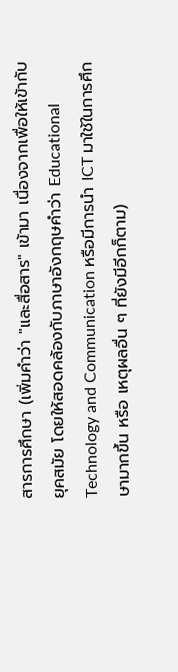สารการศึกษา (เพิ่มคำว่า "และสื่อสาร" เข้ามา เนื่องจากเพื่อให้เข้ากับยุคสมัย โดยให้สอดคล้องกับภาษาอังกฤษคำว่า Educational Technology and Communication หรือมีการนำ ICT มาใช้ในการศึกษามากขึ้น หรือ เหตุผลอื่น ๆ ที่ยังมีอีกก็ตาม)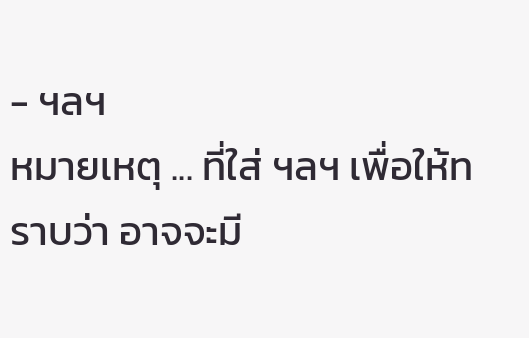- ฯลฯ
หมายเหตุ ... ที่ใส่ ฯลฯ เพื่อให้ทราบว่า อาจจะมี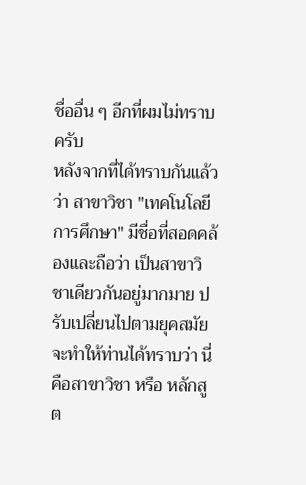ชื่ออื่น ๆ อีกที่ผมไม่ทราบครับ
หลังจากที่ได้ทราบกันแล้วว่า สาขาวิชา "เทคโนโลยีการศึกษา" มีชื่อที่สอดคล้องและถือว่า เป็นสาขาวิชาเดียวกันอยู่มากมาย ปรับเปลี่ยนไปตามยุคสมัย จะทำให้ท่านได้ทราบว่า นี่คือสาขาวิชา หรือ หลักสูต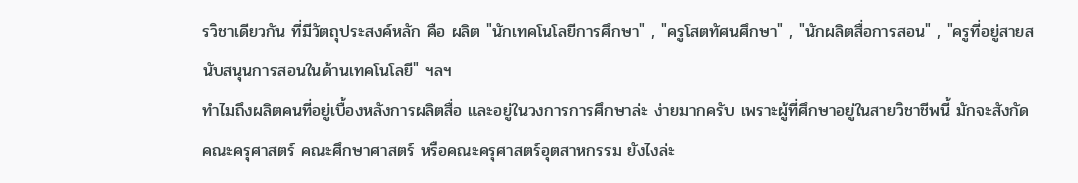รวิชาเดียวกัน ที่มีวัตถุประสงค์หลัก คือ ผลิต "นักเทคโนโลยีการศึกษา" , "ครูโสตทัศนศึกษา" , "นักผลิตสื่อการสอน" , "ครูที่อยู่สายสนับสนุนการสอนในด้านเทคโนโลยี" ฯลฯ
ทำไมถึงผลิตคนที่อยู่เบื้องหลังการผลิตสื่อ และอยู่ในวงการการศึกษาล่ะ ง่ายมากครับ เพราะผู้ที่ศึกษาอยู่ในสายวิชาชีพนี้ มักจะสังกัด คณะครุศาสตร์ คณะศึกษาศาสตร์ หรือคณะครุศาสตร์อุตสาหกรรม ยังไงล่ะ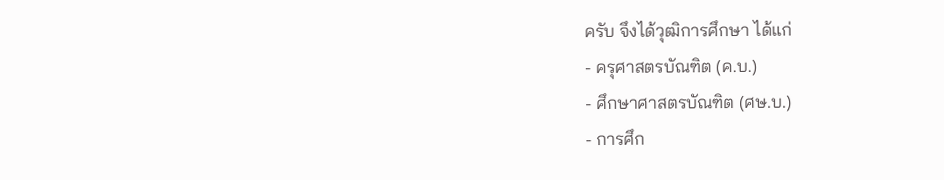ครับ จึงได้วุฒิการศึกษา ได้แก่
- ครุศาสตรบัณฑิต (ค.บ.)
- ศึกษาศาสตรบัณฑิต (ศษ.บ.)
- การศึก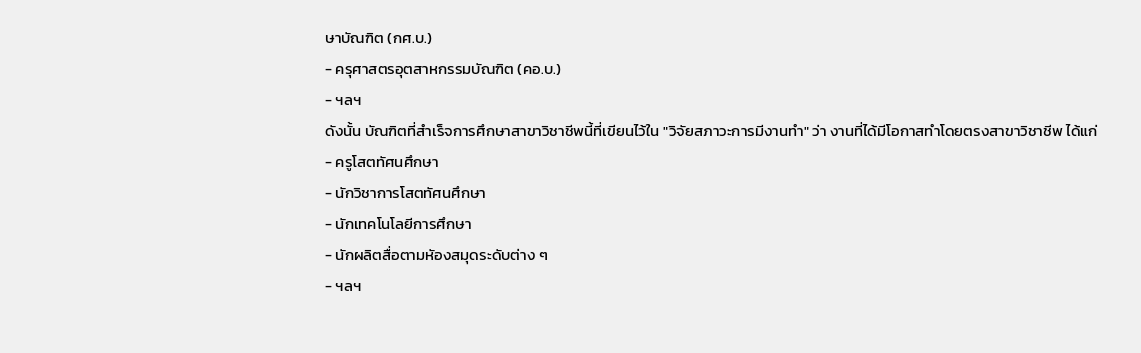ษาบัณฑิต (กศ.บ.)
- ครุศาสตรอุตสาหกรรมบัณฑิต (คอ.บ.)
- ฯลฯ
ดังนั้น บัณฑิตที่สำเร็จการศึกษาสาขาวิชาชีพนี้ที่เขียนไว้ใน "วิจัยสภาวะการมีงานทำ" ว่า งานที่ได้มีโอกาสทำโดยตรงสาขาวิชาชีพ ได้แก่
- ครูโสตทัศนศึกษา
- นักวิชาการโสตทัศนศึกษา
- นักเทคโนโลยีการศึกษา
- นักผลิตสื่อตามหัองสมุดระดับต่าง ๆ
- ฯลฯ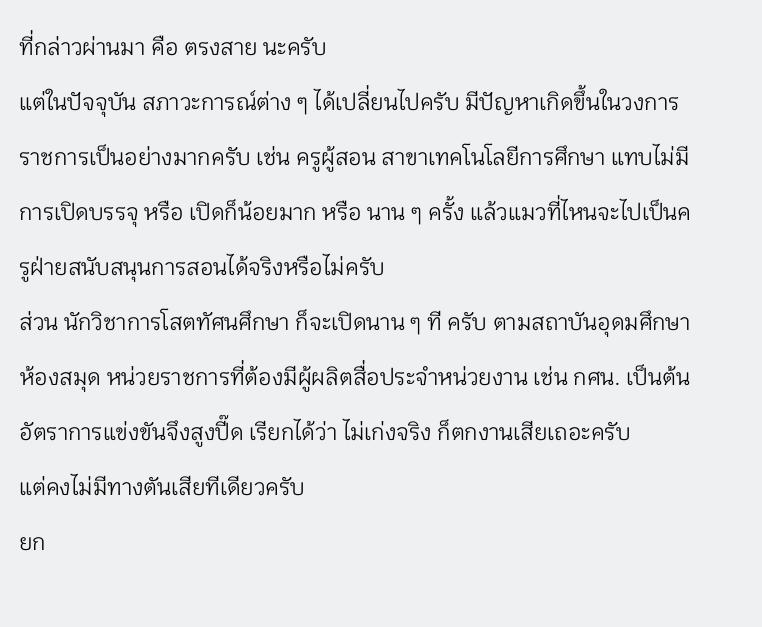ที่กล่าวผ่านมา คือ ตรงสาย นะครับ
แต่ในปัจจุบัน สภาวะการณ์ต่าง ๆ ได้เปลี่ยนไปครับ มีปัญหาเกิดขึ้นในวงการราชการเป็นอย่างมากครับ เช่น ครูผู้สอน สาขาเทคโนโลยีการศึกษา แทบไม่มีการเปิดบรรจุ หรือ เปิดก็น้อยมาก หรือ นาน ๆ ครั้ง แล้วแมวที่ไหนจะไปเป็นครูฝ่ายสนับสนุนการสอนได้จริงหรือไม่ครับ
ส่วน นักวิชาการโสตทัศนศึกษา ก็จะเปิดนาน ๆ ที ครับ ตามสถาบันอุดมศึกษา ห้องสมุด หน่วยราชการที่ต้องมีผู้ผลิตสื่อประจำหน่วยงาน เช่น กศน. เป็นต้น
อัตราการแข่งขันจึงสูงปี๊ด เรียกได้ว่า ไม่เก่งจริง ก็ตกงานเสียเถอะครับ
แต่คงไม่มีทางตันเสียทีเดียวครับ
ยก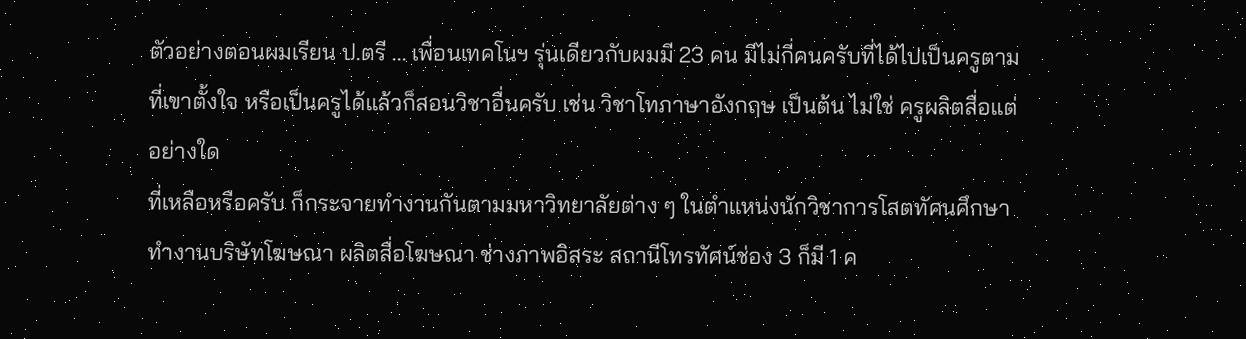ตัวอย่างตอนผมเรียน ป.ตรี ... เพื่อนเทคโนฯ รุ่นเดียวกับผมมี 23 คน มีไม่กี่คนครับที่ได้ไปเป็นครูตามที่เขาตั้งใจ หรือเป็นครูได้แล้วก็สอนวิชาอื่นครับ เช่น วิชาโทภาษาอังกฤษ เป็นต้น ไม่ใช่ ครูผลิตสื่อแต่อย่างใด
ที่เหลือหรือครับ ก็กระจายทำงานกันตามมหาวิทยาลัยต่าง ๆ ในตำแหน่งนักวิชาการโสตทัศนศึกษา ทำงานบริษัทโฆษณา ผลิตสื่อโฆษณา ช่างภาพอิสระ สถานีโทรทัศน์ช่อง 3 ก็มี 1 ค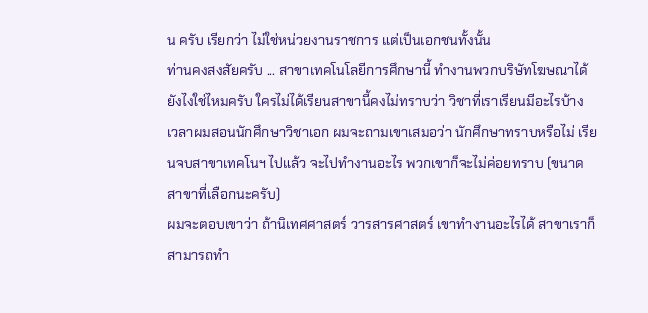น ครับ เรียกว่า ไม่ใช่หน่วยงานราชการ แต่เป็นเอกชนทั้งนั้น
ท่านคงสงสัยครับ ... สาขาเทคโนโลยีการศึกษานี้ ทำงานพวกบริษัทโฆษณาได้ยังไงใช่ไหมครับ ใครไม่ได้เรียนสาขานี้คงไม่ทราบว่า วิชาที่เราเรียนมีอะไรบ้าง
เวลาผมสอนนักศึกษาวิชาเอก ผมจะถามเขาเสมอว่า นักศึกษาทราบหรือไม่ เรียนจบสาขาเทคโนฯ ไปแล้ว จะไปทำงานอะไร พวกเขาก็จะไม่ค่อยทราบ (ขนาดสาขาที่เลือกนะครับ)
ผมจะตอบเขาว่า ถ้านิเทศศาสตร์ วารสารศาสตร์ เขาทำงานอะไรได้ สาขาเราก็สามารถทำ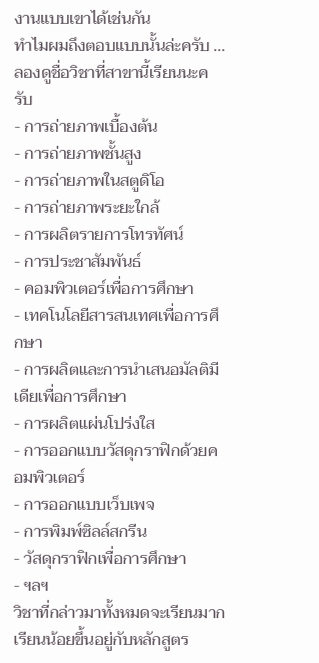งานแบบเขาได้เช่นกัน
ทำไมผมถึงตอบแบบนั้นล่ะครับ ... ลองดูชื่อวิชาที่สาขานี้เรียนนะครับ
- การถ่ายภาพเบื้องต้น
- การถ่ายภาพชั้นสูง
- การถ่ายภาพในสตูดิโอ
- การถ่ายภาพระยะใกล้
- การผลิตรายการโทรทัศน์
- การประชาสัมพันธ์
- คอมพิวเตอร์เพื่อการศึกษา
- เทคโนโลยีสารสนเทศเพื่อการศึกษา
- การผลิตและการนำเสนอมัลติมีเดียเพื่อการศึกษา
- การผลิตแผ่นโปร่งใส
- การออกแบบวัสดุกราฟิกด้วยคอมพิวเตอร์
- การออกแบบเว็บเพจ
- การพิมพ์ซิลล์สกรีน
- วัสดุกราฟิกเพื่อการศึกษา
- ฯลฯ
วิชาที่กล่าวมาทั้งหมดจะเรียนมากเรียนน้อยขึ้นอยู่กับหลักสูตร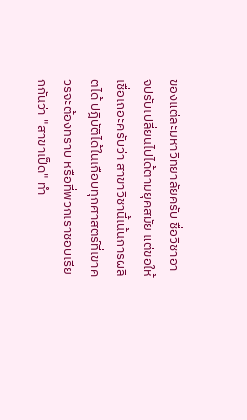ของแต่ละมหาวิทยาลัยครับ ชื่อวิชาอาจปรับเปลี่ยนไปได้ตามยุคสมัย แต่ขอให้เชื่อเถอะครับว่า สาขาวิชานี้เน้นการผลิตได้ ปฎิบัติได้ในเกือบทุกศาสตร์ที่เขาควรจะต้องทราบ หรือที่พวกเราชอบเรียกกันว่า "สาขาเป็ด" ทำ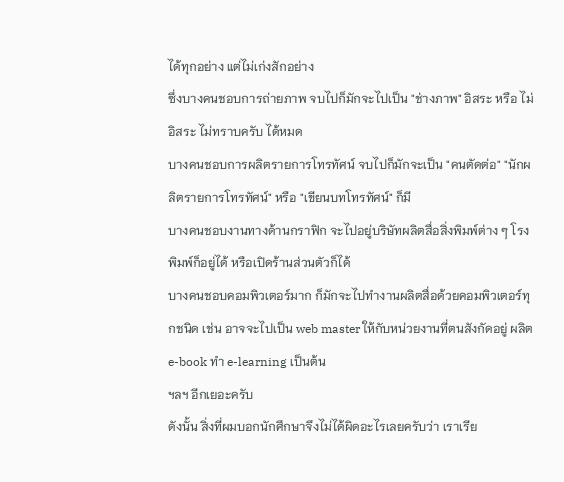ได้ทุกอย่าง แต่ไม่เก่งสักอย่าง
ซึ่งบางคนชอบการถ่ายภาพ จบไปก็มักจะไปเป็น "ช่างภาพ" อิสระ หรือ ไม่อิสระ ไม่ทราบครับ ได้หมด
บางคนชอบการผลิตรายการโทรทัศน์ จบไปก็มักจะเป็น "คนตัดต่อ" "นักผลิตรายการโทรทัศน์" หรือ "เขียนบทโทรทัศน์" ก็มี
บางคนชอบงานทางด้านกราฟิก จะไปอยู่บริษัทผลิตสื่อสิ่งพิมพ์ต่าง ๆ โรงพิมพ์ก็อยู่ได้ หรือเปิดร้านส่วนตัวก็ได้
บางคนชอบคอมพิวเตอร์มาก ก็มักจะไปทำงานผลิตสื่อด้วยคอมพิวเตอร์ทุกชนิด เช่น อาจจะไปเป็น web master ให้กับหน่วยงานที่ตนสังกัดอยู่ ผลิต e-book ทำ e-learning เป็นต้น
ฯลฯ อีกเยอะครับ
ดังนั้น สิ่งที่ผมบอกนักศึกษาจึงไม่ได้ผิดอะไรเลยครับว่า เราเรีย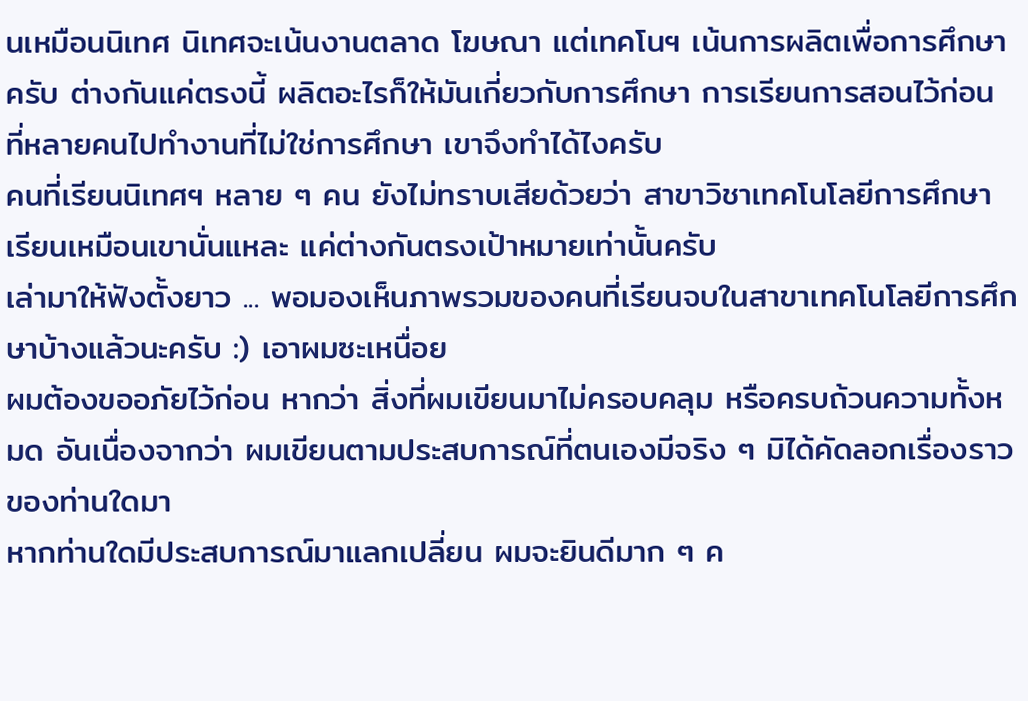นเหมือนนิเทศ นิเทศจะเน้นงานตลาด โฆษณา แต่เทคโนฯ เน้นการผลิตเพื่อการศึกษาครับ ต่างกันแค่ตรงนี้ ผลิตอะไรก็ให้มันเกี่ยวกับการศึกษา การเรียนการสอนไว้ก่อน ที่หลายคนไปทำงานที่ไม่ใช่การศึกษา เขาจึงทำได้ไงครับ
คนที่เรียนนิเทศฯ หลาย ๆ คน ยังไม่ทราบเสียด้วยว่า สาขาวิชาเทคโนโลยีการศึกษา เรียนเหมือนเขานั่นแหละ แค่ต่างกันตรงเป้าหมายเท่านั้นครับ
เล่ามาให้ฟังตั้งยาว ... พอมองเห็นภาพรวมของคนที่เรียนจบในสาขาเทคโนโลยีการศึกษาบ้างแล้วนะครับ :) เอาผมซะเหนื่อย
ผมต้องขออภัยไว้ก่อน หากว่า สิ่งที่ผมเขียนมาไม่ครอบคลุม หรือครบถ้วนความทั้งหมด อันเนื่องจากว่า ผมเขียนตามประสบการณ์ที่ตนเองมีจริง ๆ มิได้คัดลอกเรื่องราวของท่านใดมา
หากท่านใดมีประสบการณ์มาแลกเปลี่ยน ผมจะยินดีมาก ๆ ค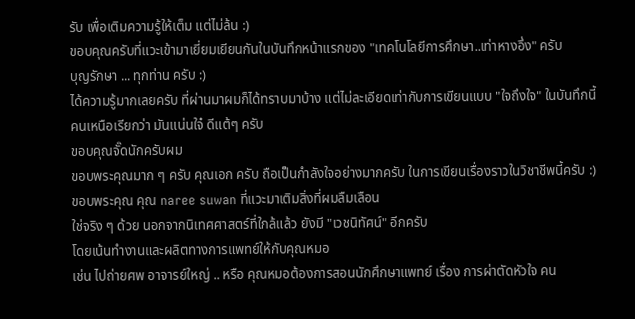รับ เพื่อเติมความรู้ให้เต็ม แต่ไม่ล้น :)
ขอบคุณครับที่แวะเข้ามาเยี่ยมเยียนกันในบันทึกหน้าแรกของ "เทคโนโลยีการศึกษา..เท่าหางอึ่ง" ครับ
บุญรักษา ... ทุกท่าน ครับ :)
ได้ความรู้มากเลยครับ ที่ผ่านมาผมก็ได้ทราบมาบ้าง แต่ไม่ละเอียดเท่ากับการเขียนแบบ "ใจถึงใจ" ในบันทึกนี้
คนเหนือเรียกว่า มันแน่นใจ๋ ดีแต้ๆ ครับ
ขอบคุณจั๊ดนักครับผม
ขอบพระคุณมาก ๆ ครับ คุณเอก ครับ ถือเป็นกำลังใจอย่างมากครับ ในการเขียนเรื่องราวในวิชาชีพนี้ครับ :)
ขอบพระคุณ คุณ naree suwan ที่แวะมาเติมสิ่งที่ผมลืมเลือน
ใช่จริง ๆ ด้วย นอกจากนิเทศศาสตร์ที่ใกล้แล้ว ยังมี "เวชนิทัศน์" อีกครับ
โดยเน้นทำงานและผลิตทางการแพทย์ให้กับคุณหมอ
เช่น ไปถ่ายศพ อาจารย์ใหญ่ .. หรือ คุณหมอต้องการสอนนักศึกษาแพทย์ เรื่อง การผ่าตัดหัวใจ คน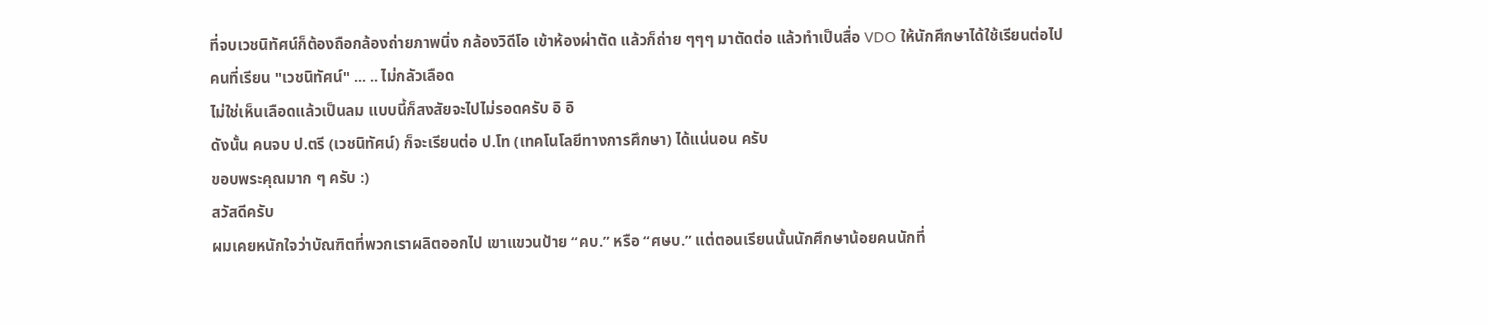ที่จบเวชนิทัศน์ก็ต้องถือกล้องถ่ายภาพนิ่ง กล้องวิดีโอ เข้าห้องผ่าตัด แล้วก็ถ่าย ๆๆๆ มาตัดต่อ แล้วทำเป็นสื่อ VDO ให้นักศึกษาได้ใช้เรียนต่อไป
คนที่เรียน "เวชนิทัศน์" ... .. ไม่กลัวเลือด
ไม่ใช่เห็นเลือดแล้วเป็นลม แบบนี้ก็สงสัยจะไปไม่รอดครับ อิ อิ
ดังนั้น คนจบ ป.ตรี (เวชนิทัศน์) ก็จะเรียนต่อ ป.โท (เทคโนโลยีทางการศึกษา) ได้แน่นอน ครับ
ขอบพระคุณมาก ๆ ครับ :)
สวัสดีครับ
ผมเคยหนักใจว่าบัณฑิตที่พวกเราผลิตออกไป เขาแขวนป้าย “คบ.” หรือ “ศษบ.” แต่ตอนเรียนนั้นนักศึกษาน้อยคนนักที่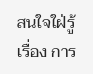สนใจใฝ่รู้เรื่อง การ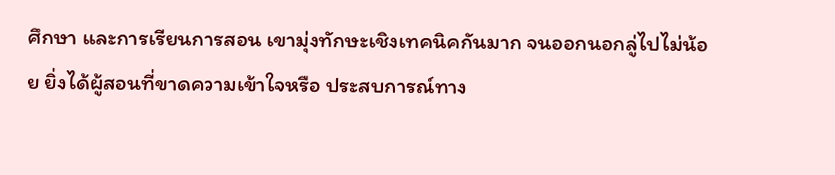ศึกษา และการเรียนการสอน เขามุ่งทักษะเชิงเทคนิคกันมาก จนออกนอกลู่ไปไม่น้อย ยิ่งได้ผู้สอนที่ขาดความเข้าใจหรือ ประสบการณ์ทาง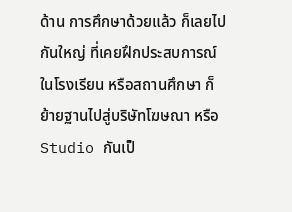ด้าน การศึกษาด้วยแล้ว ก็เลยไปกันใหญ่ ที่เคยฝึกประสบการณ์ในโรงเรียน หรือสถานศึกษา ก็ย้ายฐานไปสู่บริษัทโฆษณา หรือ Studio กันเป็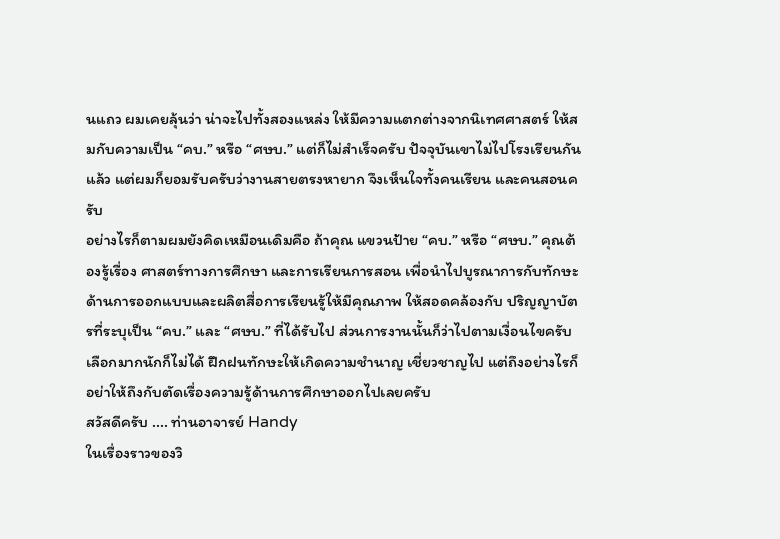นแถว ผมเคยลุ้นว่า น่าจะไปทั้งสองแหล่ง ให้มีความแตกต่างจากนิเทศศาสตร์ ให้สมกับความเป็น “คบ.” หรือ “ศษบ.” แต่ก็ไม่สำเร็จครับ ปัจจุบันเขาไม่ไปโรงเรียนกันแล้ว แต่ผมก็ยอมรับครับว่างานสายตรงหายาก จึงเห็นใจทั้งคนเรียน และคนสอนครับ
อย่างไรก็ตามผมยังคิดเหมือนเดิมคือ ถ้าคุณ แขวนป้าย “คบ.” หรือ “ศษบ.” คุณต้องรู้เรื่อง ศาสตร์ทางการศึกษา และการเรียนการสอน เพื่อนำไปบูรณาการกับทักษะด้านการออกแบบและผลิตสื่อการเรียนรู้ให้มีคุณภาพ ให้สอดคล้องกับ ปริญญาบัตรที่ระบุเป็น “คบ.” และ “ศษบ.” ที่ได้รับไป ส่วนการงานนั้นก็ว่าไปตามเงื่อนไขครับ เลือกมากนักก็ไม่ได้ ฝึกฝนทักษะให้เกิดความชำนาญ เชี่ยวชาญไป แต่ถึงอย่างไรก็อย่าให้ถึงกับตัดเรื่องความรู้ด้านการศึกษาออกไปเลยครับ
สวัสดีครับ .... ท่านอาจารย์ Handy
ในเรื่องราวของวิ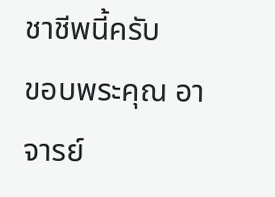ชาชีพนี้ครับ
ขอบพระคุณ อาจารย์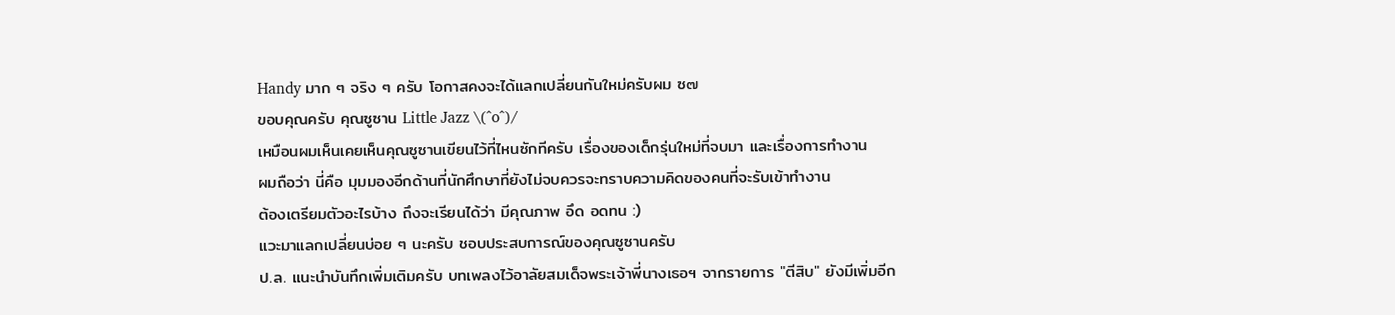Handy มาก ๆ จริง ๆ ครับ โอกาสคงจะได้แลกเปลี่ยนกันใหม่ครับผม ซ๗
ขอบคุณครับ คุณซูซาน Little Jazz \(^o^)/
เหมือนผมเห็นเคยเห็นคุณซูซานเขียนไว้ที่ไหนซักทีครับ เรื่องของเด็กรุ่นใหม่ที่จบมา และเรื่องการทำงาน
ผมถือว่า นี่คือ มุมมองอีกด้านที่นักศึกษาที่ยังไม่จบควรจะทราบความคิดของคนที่จะรับเข้าทำงาน
ต้องเตรียมตัวอะไรบ้าง ถึงจะเรียนได้ว่า มีคุณภาพ อึด อดทน :)
แวะมาแลกเปลี่ยนบ่อย ๆ นะครับ ชอบประสบการณ์ของคุณซูซานครับ
ป.ล. แนะนำบันทึกเพิ่มเติมครับ บทเพลงไว้อาลัยสมเด็จพระเจ้าพี่นางเธอฯ จากรายการ "ตีสิบ" ยังมีเพิ่มอีก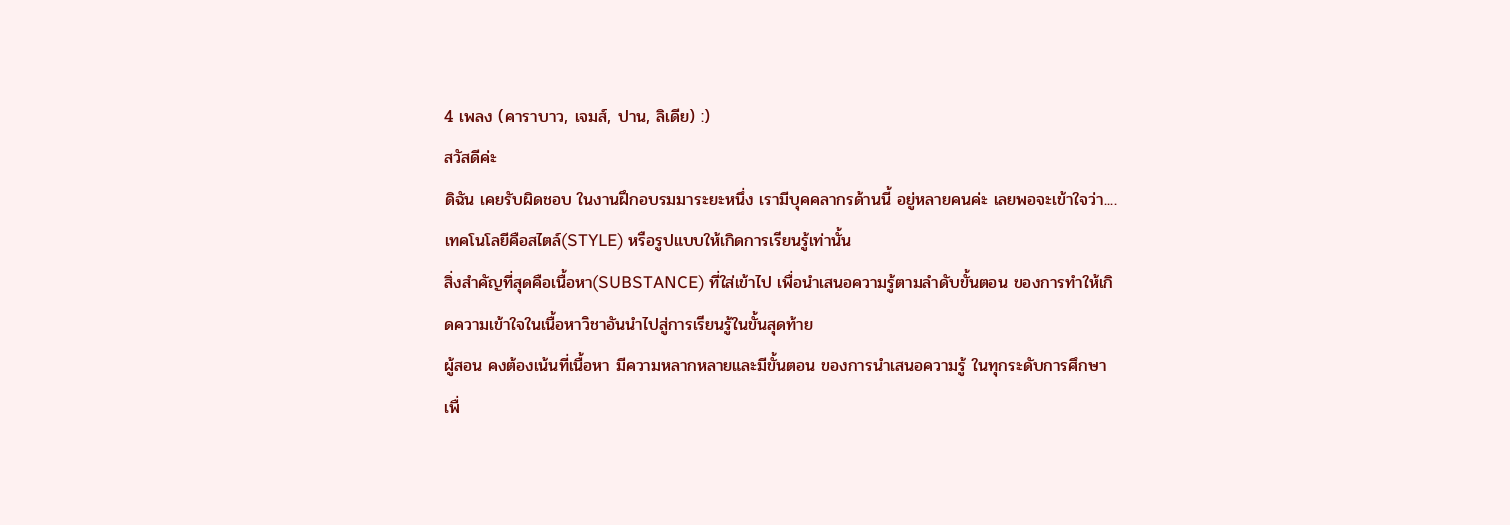4 เพลง (คาราบาว, เจมส์, ปาน, ลิเดีย) :)
สวัสดีค่ะ
ดิฉัน เคยรับผิดชอบ ในงานฝึกอบรมมาระยะหนึ่ง เรามีบุคคลากรด้านนี้ อยู่หลายคนค่ะ เลยพอจะเข้าใจว่า....
เทคโนโลยีคือสไตล์(STYLE) หรือรูปแบบให้เกิดการเรียนรู้เท่านั้น
สิ่งสำคัญที่สุดคือเนื้อหา(SUBSTANCE) ที่ใส่เข้าไป เพื่อนำเสนอความรู้ตามลำดับขั้นตอน ของการทำให้เกิดความเข้าใจในเนื้อหาวิชาอันนำไปสู่การเรียนรู้ในขั้นสุดท้าย
ผู้สอน คงต้องเน้นที่เนื้อหา มีความหลากหลายและมีขั้นตอน ของการนำเสนอความรู้ ในทุกระดับการศึกษา เพื่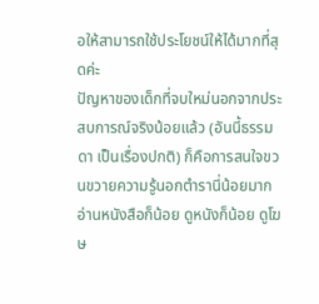อให้สามารถใช้ประโยชน์ให้ได้มากที่สุดค่ะ
ปัญหาของเด็กที่จบใหม่นอกจากประสบการณ์จริงน้อยแล้ว (อันนี้ธรรมดา เป็นเรื่องปกติ) ก็คือการสนใจขวนขวายความรู้นอกตำรานี่น้อยมาก อ่านหนังสือก็น้อย ดูหนังก็น้อย ดูโฆษ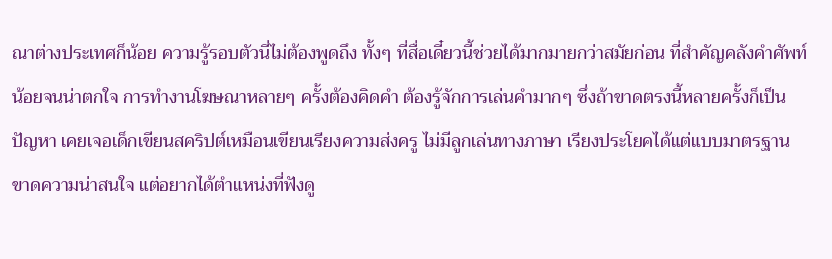ณาต่างประเทศก็น้อย ความรู้รอบตัวนี่ไม่ต้องพูดถึง ทั้งๆ ที่สื่อเดี๋ยวนี้ช่วยได้มากมายกว่าสมัยก่อน ที่สำคัญคลังคำศัพท์น้อยจนน่าตกใจ การทำงานโฆษณาหลายๆ ครั้งต้องคิดคำ ต้องรู้จักการเล่นคำมากๆ ซึ่งถ้าขาดตรงนี้หลายครั้งก็เป็นปัญหา เคยเจอเด็กเขียนสคริปต์เหมือนเขียนเรียงความส่งครู ไม่มีลูกเล่นทางภาษา เรียงประโยคได้แต่แบบมาตรฐาน ขาดความน่าสนใจ แต่อยากได้ตำแหน่งที่ฟังดู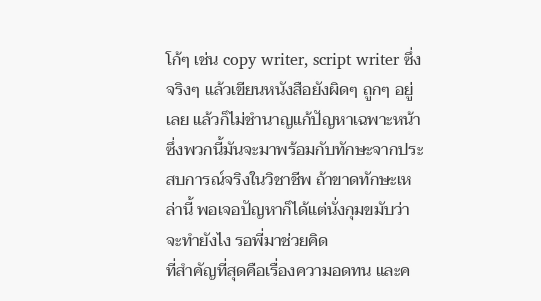โก้ๆ เช่น copy writer, script writer ซึ่งจริงๆ แล้วเขียนหนังสือยังผิดๆ ถูกๆ อยู่เลย แล้วก็ไม่ชำนาญแก้ปัญหาเฉพาะหน้า ซึ่งพวกนี้มันจะมาพร้อมกับทักษะจากประสบการณ์จริงในวิชาชีพ ถ้าขาดทักษะเหล่านี้ พอเจอปัญหาก็ได้แต่นั่งกุมขมับว่าจะทำยังไง รอพี่มาช่วยคิด
ที่สำคัญที่สุดคือเรื่องความอดทน และค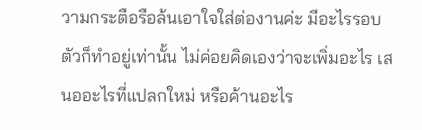วามกระตือรือล้นเอาใจใส่ต่องานค่ะ มีอะไรรอบตัวก็ทำอยู่เท่านั้น ไม่ค่อยคิดเองว่าจะเพิ่มอะไร เสนออะไรที่แปลกใหม่ หรือค้านอะไร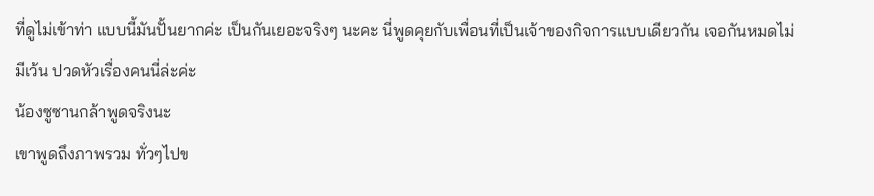ที่ดูไม่เข้าท่า แบบนี้มันปั้นยากค่ะ เป็นกันเยอะจริงๆ นะคะ นี่พูดคุยกับเพื่อนที่เป็นเจ้าของกิจการแบบเดียวกัน เจอกันหมดไม่มีเว้น ปวดหัวเรื่องคนนี่ล่ะค่ะ
น้องซูซานกล้าพูดจริงนะ
เขาพูดถึงภาพรวม ทั่วๆไปข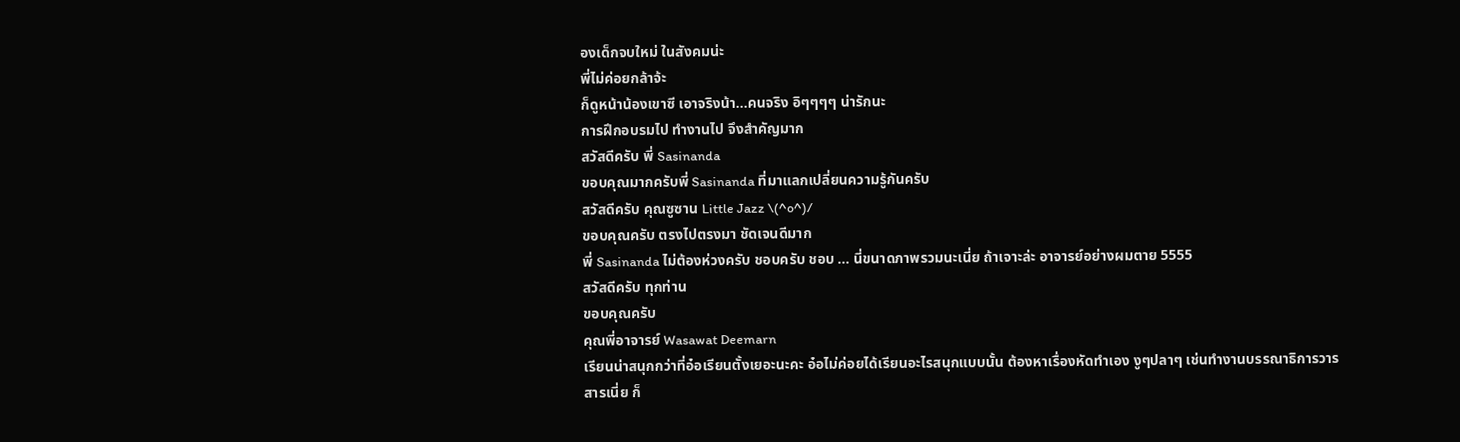องเด็กจบใหม่ ในสังคมน่ะ
พี่ไม่ค่อยกล้าจ้ะ
ก็ดูหน้าน้องเขาซี เอาจริงน้า...คนจริง อิๆๆๆๆ น่ารักนะ
การฝึกอบรมไป ทำงานไป จึงสำคัญมาก
สวัสดีครับ พี่ Sasinanda
ขอบคุณมากครับพี่ Sasinanda ที่มาแลกเปลี่ยนความรู้กันครับ
สวัสดีครับ คุณซูซาน Little Jazz \(^o^)/
ขอบคุณครับ ตรงไปตรงมา ชัดเจนดีมาก
พี่ Sasinanda ไม่ต้องห่วงครับ ชอบครับ ชอบ ... นี่ขนาดภาพรวมนะเนี่ย ถ้าเจาะล่ะ อาจารย์อย่างผมตาย 5555
สวัสดีครับ ทุกท่าน
ขอบคุณครับ
คุณพี่อาจารย์ Wasawat Deemarn
เรียนน่าสนุกกว่าที่อ๋อเรียนตั้งเยอะนะคะ อ๋อไม่ค่อยได้เรียนอะไรสนุกแบบนั้น ต้องหาเรื่องหัดทำเอง งูๆปลาๆ เช่นทำงานบรรณาธิการวารสารเนี่ย ก็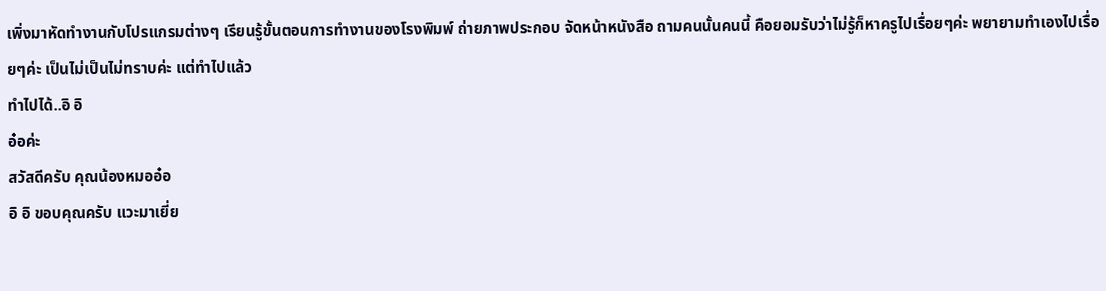เพิ่งมาหัดทำงานกับโปรแกรมต่างๆ เรียนรู้ขั้นตอนการทำงานของโรงพิมพ์ ถ่ายภาพประกอบ จัดหน้าหนังสือ ถามคนนั้นคนนี้ คือยอมรับว่าไม่รู้ก็หาครูไปเรื่อยๆค่ะ พยายามทำเองไปเรื่อยๆค่ะ เป็นไม่เป็นไม่ทราบค่ะ แต่ทำไปแล้ว
ทำไปได้..อิ อิ
อ๋อค่ะ
สวัสดีครับ คุณน้องหมออ๋อ
อิ อิ ขอบคุณครับ แวะมาเยี่ย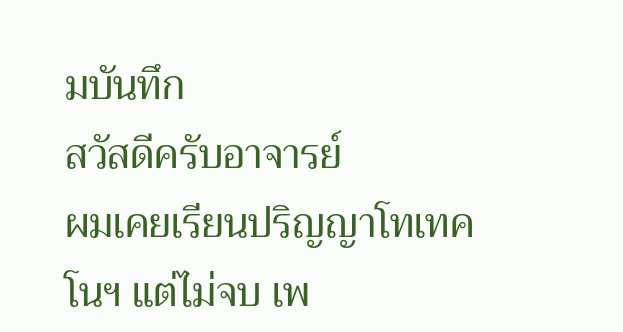มบันทึก
สวัสดีครับอาจารย์
ผมเคยเรียนปริญญาโทเทคโนฯ แต่ไม่จบ เพ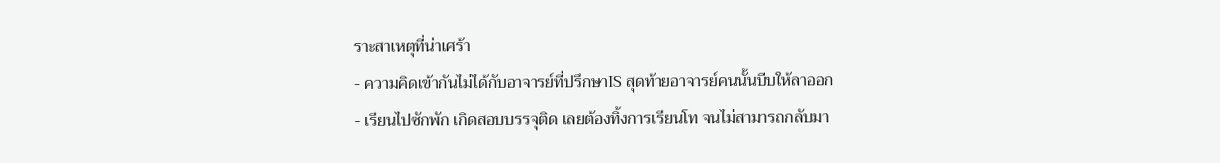ราะสาเหตุที่น่าเศร้า
- ความคิดเข้ากันไม่ได้กับอาจารย์ที่ปรึกษาIS สุดท้ายอาจารย์คนนั้นบีบให้ลาออก
- เรียนไปซักพัก เกิดสอบบรรจุติด เลยต้องทิ้งการเรียนโท จนไม่สามารถกลับมา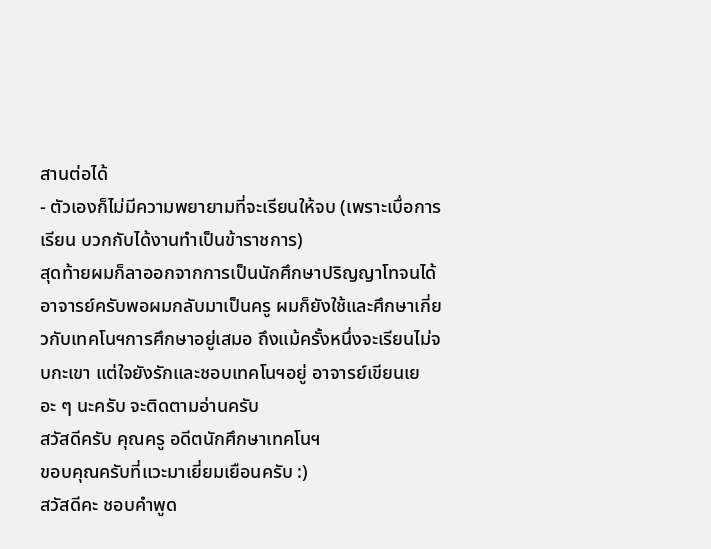สานต่อได้
- ตัวเองก็ไม่มีความพยายามที่จะเรียนให้จบ (เพราะเบื่อการเรียน บวกกับได้งานทำเป็นข้าราชการ)
สุดท้ายผมก็ลาออกจากการเป็นนักศึกษาปริญญาโทจนได้ อาจารย์ครับพอผมกลับมาเป็นครู ผมก็ยังใช้และศึกษาเกี่ยวกับเทคโนฯการศึกษาอยู่เสมอ ถึงแม้ครั้งหนึ่งจะเรียนไม่จบกะเขา แต่ใจยังรักและชอบเทคโนฯอยู่ อาจารย์เขียนเยอะ ๆ นะครับ จะติดตามอ่านครับ
สวัสดีครับ คุณครู อดีตนักศึกษาเทคโนฯ
ขอบคุณครับที่แวะมาเยี่ยมเยือนครับ :)
สวัสดีคะ ชอบคำพูด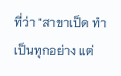ที่ว่า "สาขาเป็ด ทำเป็นทุกอย่าง แต่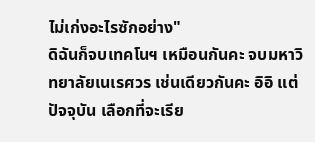ไม่เก่งอะไรซักอย่าง"
ดิฉันก็จบเทคโนฯ เหมือนกันคะ จบมหาวิทยาลัยเนเรศวร เช่นเดียวกันคะ อิอิ แต่ปัจจุบัน เลือกที่จะเรีย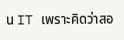น IT เพราะคิดว่าสอ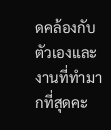ดคล้องกับตัวเองและงานที่ทำมากที่สุดคะ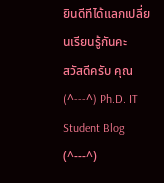ยินดีทีได้แลกเปลี่ยนเรียนรู้กันคะ
สวัสดีครับ คุณ (^---^) Ph.D. IT Student Blog (^---^)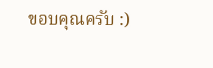ขอบคุณครับ :)